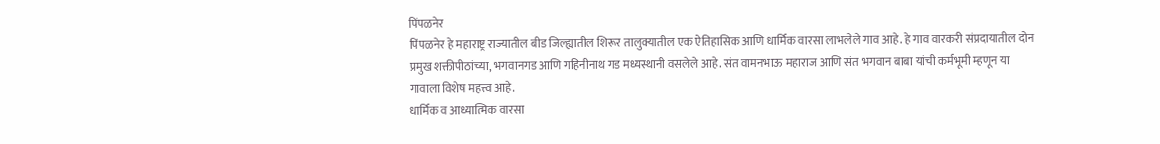पिंपळनेर
पिंपळनेर हे महाराष्ट्र राज्यातील बीड जिल्ह्यातील शिरूर तालुक्यातील एक ऐतिहासिक आणि धार्मिक वारसा लाभलेले गाव आहे. हे गाव वारकरी संप्रदायातील दोन प्रमुख शक्तीपीठांच्या, भगवानगड आणि गहिनीनाथ गड मध्यस्थानी वसलेले आहे. संत वामनभाऊ महाराज आणि संत भगवान बाबा यांची कर्मभूमी म्हणून या गावाला विशेष महत्त्व आहे.
धार्मिक व आध्यात्मिक वारसा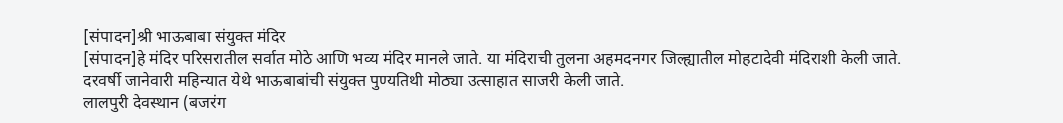[संपादन]श्री भाऊबाबा संयुक्त मंदिर
[संपादन]हे मंदिर परिसरातील सर्वात मोठे आणि भव्य मंदिर मानले जाते. या मंदिराची तुलना अहमदनगर जिल्ह्यातील मोहटादेवी मंदिराशी केली जाते. दरवर्षी जानेवारी महिन्यात येथे भाऊबाबांची संयुक्त पुण्यतिथी मोठ्या उत्साहात साजरी केली जाते.
लालपुरी देवस्थान (बजरंग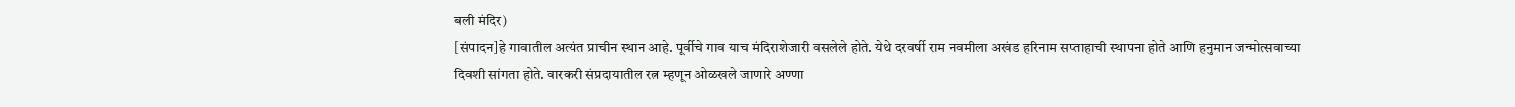बली मंदिर)
[संपादन]हे गावातील अत्यंत प्राचीन स्थान आहे. पूर्वीचे गाव याच मंदिराशेजारी वसलेले होते. येथे दरवर्षी राम नवमीला अखंड हरिनाम सप्ताहाची स्थापना होते आणि हनुमान जन्मोत्सवाच्या दिवशी सांगता होते. वारकरी संप्रदायातील रत्न म्हणून ओळखले जाणारे अण्णा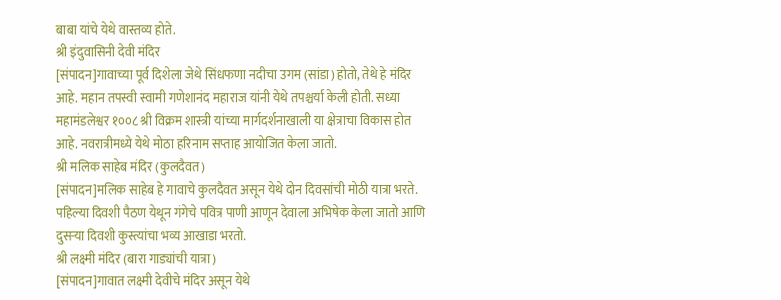बाबा यांचे येथे वास्तव्य होते.
श्री इंदुवासिनी देवी मंदिर
[संपादन]गावाच्या पूर्व दिशेला जेथे सिंधफणा नदीचा उगम (सांडा) होतो, तेथे हे मंदिर आहे. महान तपस्वी स्वामी गणेशानंद महाराज यांनी येथे तपश्चर्या केली होती. सध्या महामंडलेश्वर १००८ श्री विक्रम शास्त्री यांच्या मार्गदर्शनाखाली या क्षेत्राचा विकास होत आहे. नवरात्रीमध्ये येथे मोठा हरिनाम सप्ताह आयोजित केला जातो.
श्री मलिक साहेब मंदिर (कुलदैवत)
[संपादन]मलिक साहेब हे गावाचे कुलदैवत असून येथे दोन दिवसांची मोठी यात्रा भरते. पहिल्या दिवशी पैठण येथून गंगेचे पवित्र पाणी आणून देवाला अभिषेक केला जातो आणि दुसऱ्या दिवशी कुस्त्यांचा भव्य आखाडा भरतो.
श्री लक्ष्मी मंदिर (बारा गाड्यांची यात्रा)
[संपादन]गावात लक्ष्मी देवीचे मंदिर असून येथे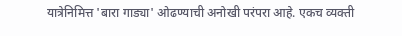यात्रेनिमित्त 'बारा गाड्या' ओढण्याची अनोखी परंपरा आहे. एकच व्यक्ती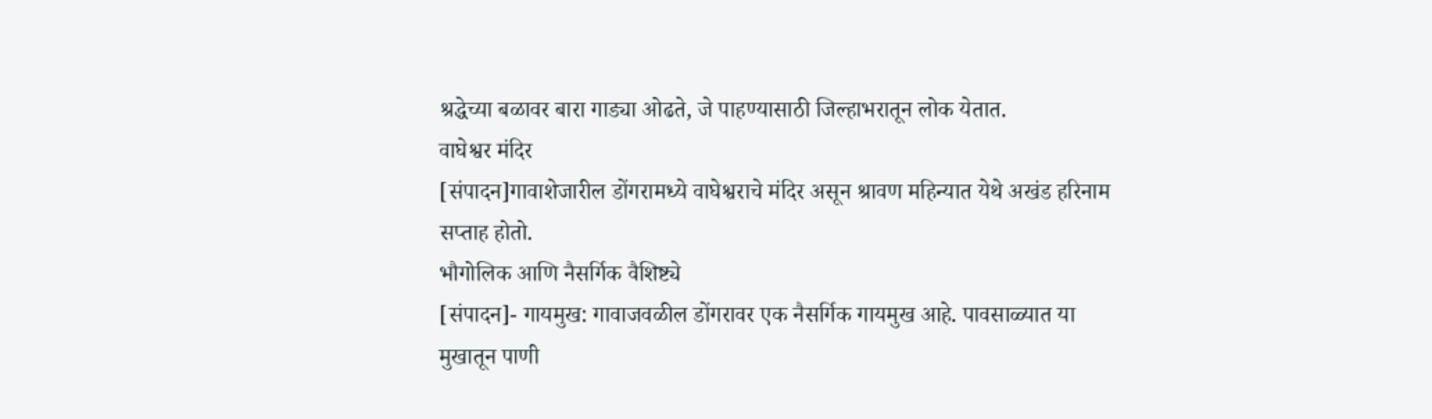श्रद्धेच्या बळावर बारा गाड्या ओढते, जे पाहण्यासाठी जिल्हाभरातून लोक येतात.
वाघेश्वर मंदिर
[संपादन]गावाशेजारील डोंगरामध्ये वाघेश्वराचे मंदिर असून श्रावण महिन्यात येथे अखंड हरिनाम सप्ताह होतो.
भौगोलिक आणि नैसर्गिक वैशिष्ट्ये
[संपादन]- गायमुख: गावाजवळील डोंगरावर एक नैसर्गिक गायमुख आहे. पावसाळ्यात या मुखातून पाणी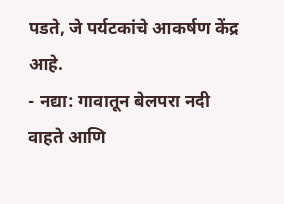पडते, जे पर्यटकांचे आकर्षण केंद्र आहे.
- नद्या: गावातून बेलपरा नदी वाहते आणि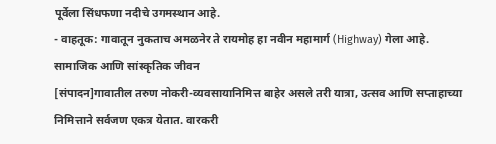पूर्वेला सिंधफणा नदीचे उगमस्थान आहे.
- वाहतूक: गावातून नुकताच अमळनेर ते रायमोह हा नवीन महामार्ग (Highway) गेला आहे.
सामाजिक आणि सांस्कृतिक जीवन
[संपादन]गावातील तरुण नोकरी-व्यवसायानिमित्त बाहेर असले तरी यात्रा, उत्सव आणि सप्ताहाच्या निमित्ताने सर्वजण एकत्र येतात. वारकरी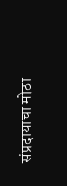संप्रदायाचा मोठा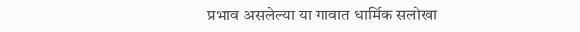प्रभाव असलेल्या या गावात धार्मिक सलोखा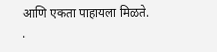आणि एकता पाहायला मिळते.
.